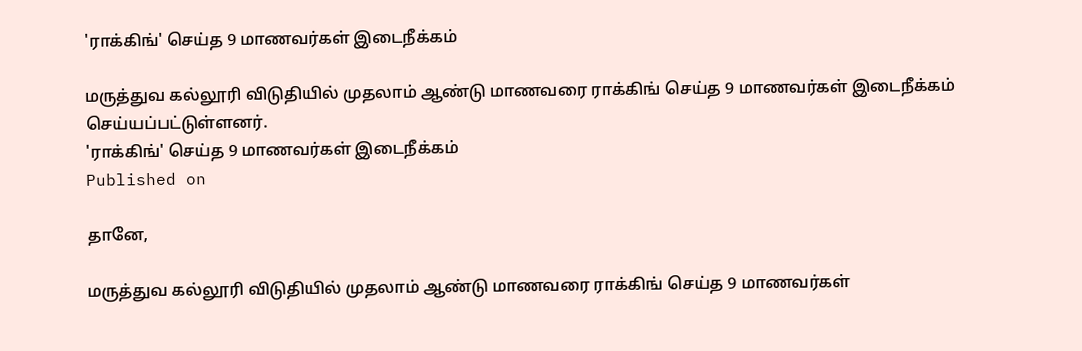'ராக்கிங்' செய்த 9 மாணவர்கள் இடைநீக்கம்

மருத்துவ கல்லூரி விடுதியில் முதலாம் ஆண்டு மாணவரை ராக்கிங் செய்த 9 மாணவர்கள் இடைநீக்கம் செய்யப்பட்டுள்ளனர்.
'ராக்கிங்' செய்த 9 மாணவர்கள் இடைநீக்கம்
Published on

தானே,

மருத்துவ கல்லூரி விடுதியில் முதலாம் ஆண்டு மாணவரை ராக்கிங் செய்த 9 மாணவர்கள்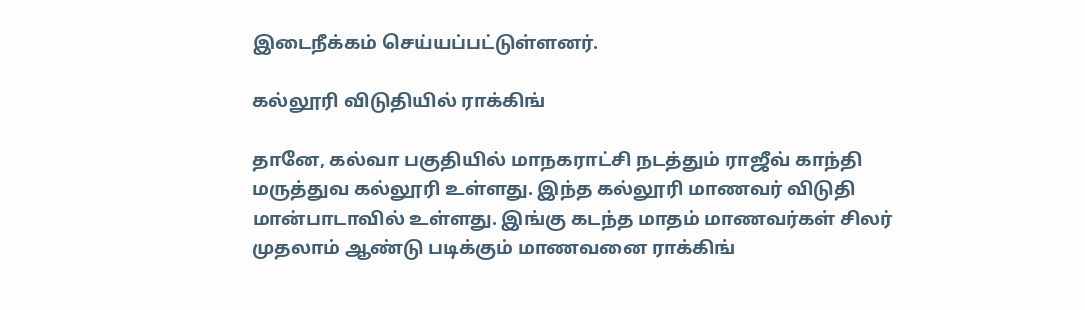இடைநீக்கம் செய்யப்பட்டுள்ளனர்.

கல்லூரி விடுதியில் ராக்கிங்

தானே, கல்வா பகுதியில் மாநகராட்சி நடத்தும் ராஜீவ் காந்தி மருத்துவ கல்லூரி உள்ளது. இந்த கல்லூரி மாணவர் விடுதி மான்பாடாவில் உள்ளது. இங்கு கடந்த மாதம் மாணவர்கள் சிலர் முதலாம் ஆண்டு படிக்கும் மாணவனை ராக்கிங்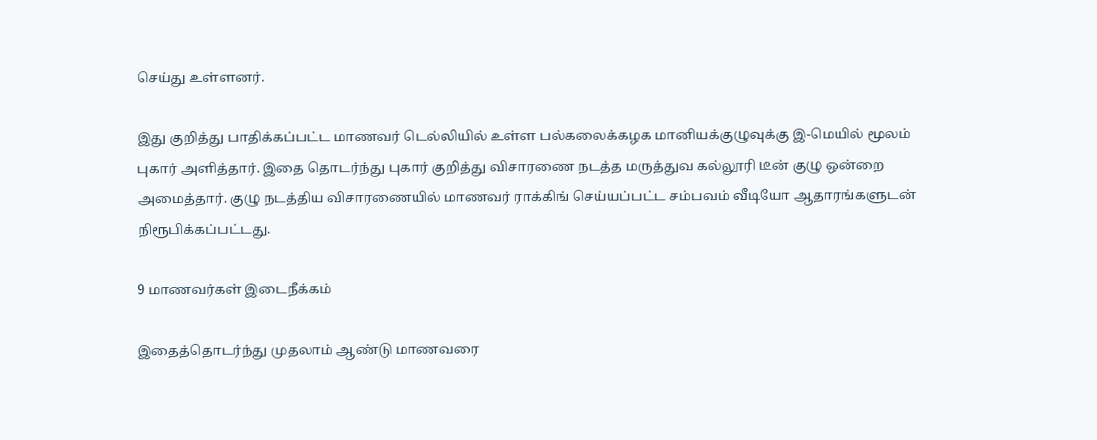செய்து உள்ளனர்.

இது குறித்து பாதிக்கப்பட்ட மாணவர் டெல்லியில் உள்ள பல்கலைக்கழக மானியக்குழுவுக்கு இ-மெயில் மூலம் புகார் அளித்தார். இதை தொடர்ந்து புகார் குறித்து விசாரணை நடத்த மருத்துவ கல்லூரி டீன் குழு ஒன்றை அமைத்தார். குழு நடத்திய விசாரணையில் மாணவர் ராக்கிங் செய்யப்பட்ட சம்பவம் வீடியோ ஆதாரங்களுடன் நிரூபிக்கப்பட்டது.

9 மாணவர்கள் இடைநீக்கம்

இதைத்தொடர்ந்து முதலாம் ஆண்டு மாணவரை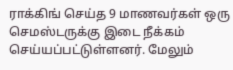ராக்கிங் செய்த 9 மாணவர்கள் ஒரு செமஸ்டருக்கு இடை நீக்கம் செய்யப்பட்டுள்ளனர். மேலும்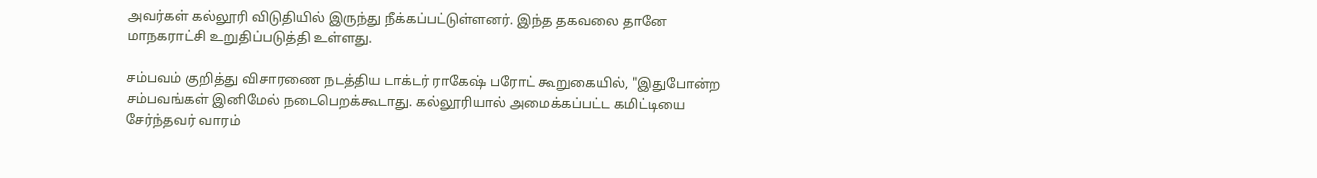அவர்கள் கல்லூரி விடுதியில் இருந்து நீக்கப்பட்டுள்ளனர். இந்த தகவலை தானே மாநகராட்சி உறுதிப்படுத்தி உள்ளது.

சம்பவம் குறித்து விசாரணை நடத்திய டாக்டர் ராகேஷ் பரோட் கூறுகையில், "இதுபோன்ற சம்பவங்கள் இனிமேல் நடைபெறக்கூடாது. கல்லூரியால் அமைக்கப்பட்ட கமிட்டியை சேர்ந்தவர் வாரம்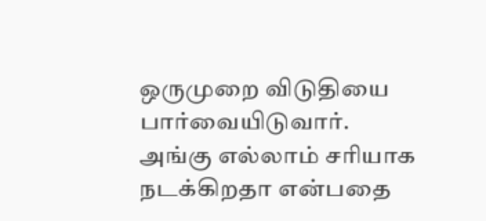ஒருமுறை விடுதியை பார்வையிடுவார். அங்கு எல்லாம் சரியாக நடக்கிறதா என்பதை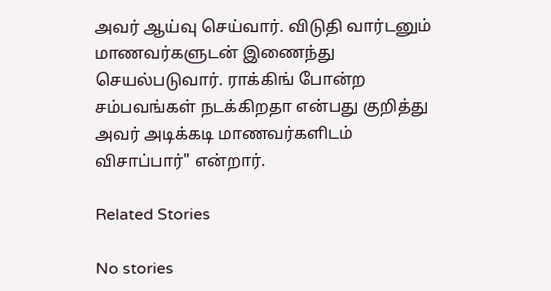அவர் ஆய்வு செய்வார். விடுதி வார்டனும் மாணவர்களுடன் இணைந்து செயல்படுவார். ராக்கிங் போன்ற சம்பவங்கள் நடக்கிறதா என்பது குறித்து அவர் அடிக்கடி மாணவர்களிடம் விசாப்பார்" என்றார்.

Related Stories

No stories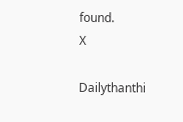found.
X

Dailythanthi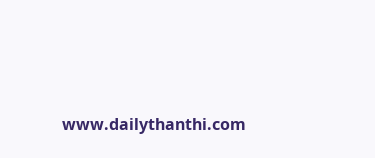www.dailythanthi.com